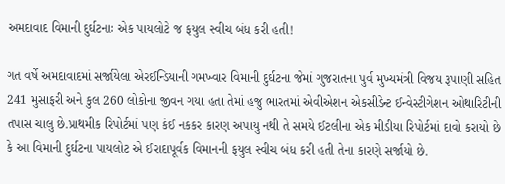અમદાવાદ વિમાની દુર્ઘટનાઃ એક પાયલોટે જ ફયુલ સ્વીચ બંધ કરી હતી!

ગત વર્ષે અમદાવાદમાં સર્જાયેલા એરઈન્ડિયાની ગમખ્વાર વિમાની દુર્ઘટના જેમાં ગુજરાતના પુર્વ મુખ્યમંત્રી વિજય રૂપાણી સહિત 241 મુસાફરી અને કુલ 260 લોકોના જીવન ગયા હતા તેમાં હજુ ભારતમાં એવીએશન એકસીડેન્ટ ઈન્વેસ્ટીગેશન ઓથારિટીની તપાસ ચાલુ છે.પ્રાથમીક રિપોર્ટમાં પણ કંઈ નકકર કારણ અપાયુ નથી તે સમયે ઈટલીના એક મીડીયા રિપોર્ટમાં દાવો કરાયો છે કે આ વિમાની દુર્ઘટના પાયલોટ એ ઈરાદાપૂર્વક વિમાનની ફયુલ સ્વીચ બંધ કરી હતી તેના કારણે સર્જાયો છે.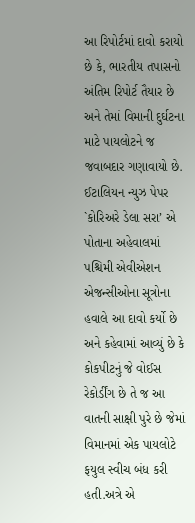આ રિપોર્ટમાં દાવો કરાયો છે કે, ભારતીય તપાસનો અંતિમ રિપોર્ટ તૈયાર છે અને તેમાં વિમાની દુર્ઘટના માટે પાયલોટને જ જવાબદાર ગણાવાયો છે. ઈટાલિયન ન્યુઝ પેપર `કોરિઅરે ડેલા સરા’ એ પોતાના અહેવાલમાં પશ્ચિમી એવીએશન એજન્સીઓના સૂત્રોના હવાલે આ દાવો કર્યો છે અને કહેવામાં આવ્યું છે કે કોકપીટનું જે વોઈસ રેકોર્ડીંગ છે તે જ આ વાતની સાક્ષી પુરે છે જેમાં વિમાનમાં એક પાયલોટે ફયુલ સ્વીચ બંધ કરી હતી.અત્રે એ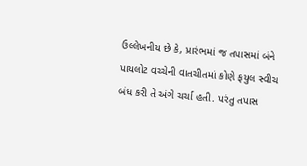ઉલ્લેખનીય છે કે, પ્રારંભમાં જ તપાસમાં બંને પાયલોટ વચ્ચેની વાતચીતમાં કોણે ફયુલ સ્વીચ બંધ કરી તે અંગે ચર્ચા હતી. પરંતુ તપાસ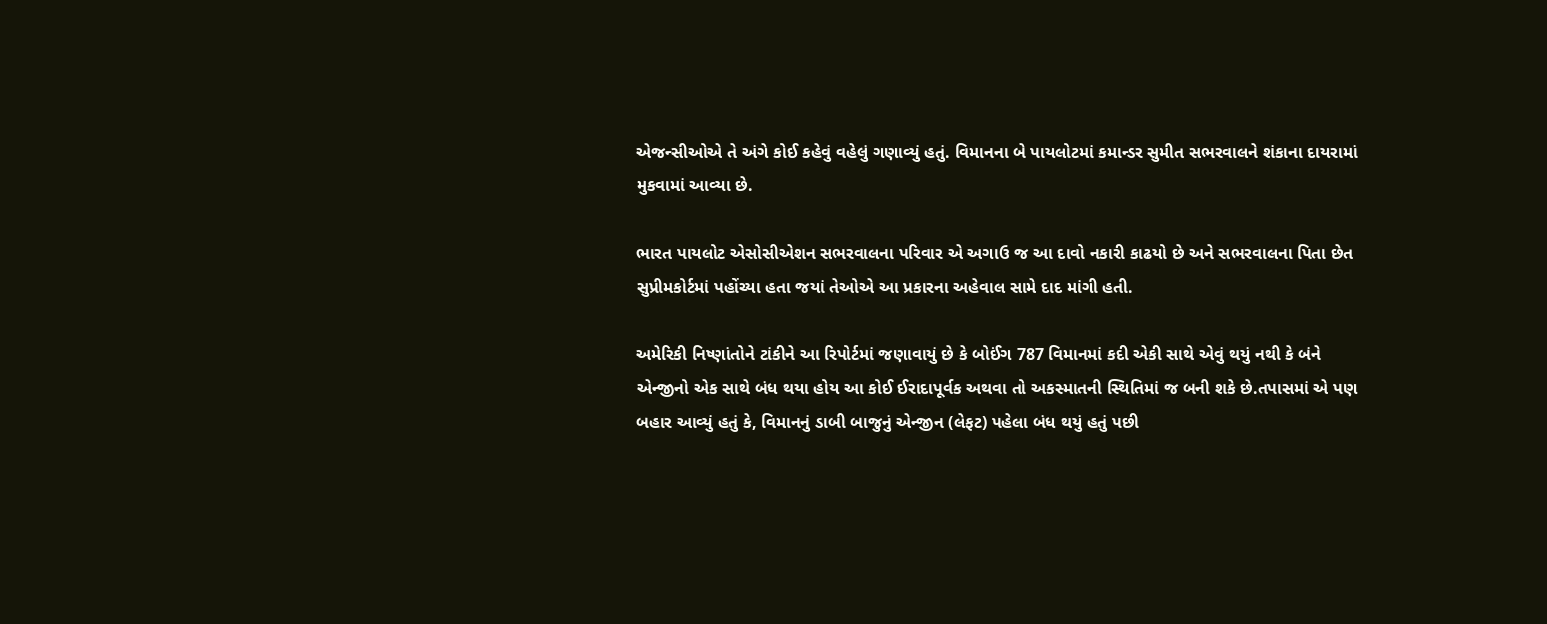એજન્સીઓએ તે અંગે કોઈ કહેવું વહેલું ગણાવ્યું હતું. વિમાનના બે પાયલોટમાં કમાન્ડર સુમીત સભરવાલને શંકાના દાયરામાં મુકવામાં આવ્યા છે.

ભારત પાયલોટ એસોસીએશન સભરવાલના પરિવાર એ અગાઉ જ આ દાવો નકારી કાઢયો છે અને સભરવાલના પિતા છેત સુપ્રીમકોર્ટમાં પહોંચ્યા હતા જયાં તેઓએ આ પ્રકારના અહેવાલ સામે દાદ માંગી હતી.

અમેરિકી નિષ્ણાંતોને ટાંકીને આ રિપોર્ટમાં જણાવાયું છે કે બોઈંગ 787 વિમાનમાં કદી એકી સાથે એવું થયું નથી કે બંને એન્જીનો એક સાથે બંધ થયા હોય આ કોઈ ઈરાદાપૂર્વક અથવા તો અકસ્માતની સ્થિતિમાં જ બની શકે છે.તપાસમાં એ પણ બહાર આવ્યું હતું કે, વિમાનનું ડાબી બાજુનું એન્જીન (લેફટ) પહેલા બંધ થયું હતું પછી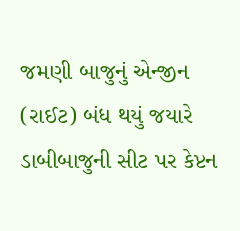જમણી બાજુનું એન્જીન (રાઈટ) બંધ થયું જયારે ડાબીબાજુની સીટ પર કેપ્ટન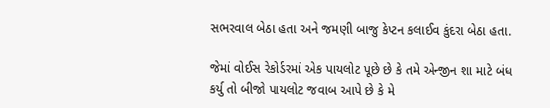સભરવાલ બેઠા હતા અને જમણી બાજુ કેપ્ટન કલાઈવ કુંદરા બેઠા હતા.

જેમાં વોઈસ રેકોર્ડરમાં એક પાયલોટ પૂછે છે કે તમે એન્જીન શા માટે બંધ કર્યુ તો બીજો પાયલોટ જવાબ આપે છે કે મે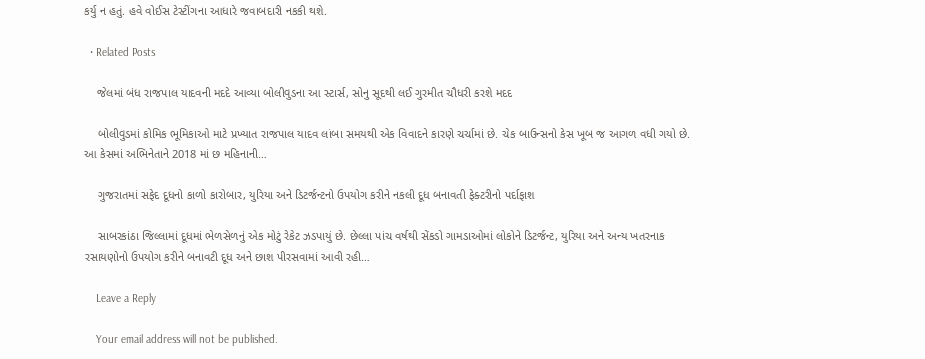કર્યુ ન હતું. હવે વોઈસ ટેસ્ટીંગના આધારે જવાબદારી નકકી થશે.

  • Related Posts

    જેલમાં બંધ રાજપાલ યાદવની મદદે આવ્યા બોલીવુડના આ સ્ટાર્સ, સોનુ સૂદથી લઈ ગુરમીત ચૌધરી કરશે મદદ

    બોલીવુડમાં કોમિક ભૂમિકાઓ માટે પ્રખ્યાત રાજપાલ યાદવ લાંબા સમયથી એક વિવાદને કારણે ચર્ચામાં છે. ચેક બાઉન્સનો કેસ ખૂબ જ આગળ વધી ગયો છે. આ કેસમાં અભિનેતાને 2018 માં છ મહિનાની…

    ગુજરાતમાં સફેદ દૂધનો કાળો કારોબાર, યુરિયા અને ડિટર્જન્ટનો ઉપયોગ કરીને નકલી દૂધ બનાવતી ફેક્ટરીનો પર્દાફાશ

    સાબરકાંઠા જિલ્લામાં દૂધમાં ભેળસેળનું એક મોટું રેકેટ ઝડપાયું છે. છેલ્લા પાંચ વર્ષથી સેંકડો ગામડાઓમાં લોકોને ડિટર્જન્ટ, યુરિયા અને અન્ય ખતરનાક રસાયણોનો ઉપયોગ કરીને બનાવટી દૂધ અને છાશ પીરસવામાં આવી રહી…

    Leave a Reply

    Your email address will not be published.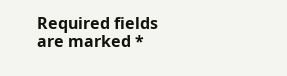Required fields are marked *